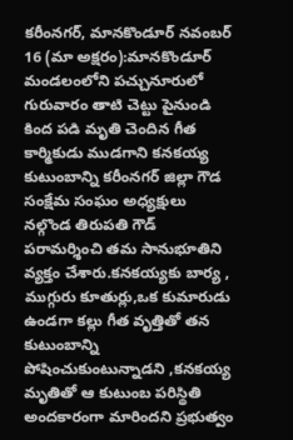కరీంనగర్, మానకొండూర్ నవంబర్ 16 (మా అక్షరం):మానకొండూర్ మండలంలోని పచ్చునూరులో గురువారం తాటి చెట్టు పైనుండి కింద పడి మృతి చెందిన గీత కార్మికుడు ముడగాని కనకయ్య కుటుంబాన్ని కరీంనగర్ జిల్లా గౌడ సంక్షేమ సంఘం అధ్యక్షులు నల్గొండ తిరుపతి గౌడ్ పరామర్శించి తమ సానుభూతిని వ్యక్తం చేశారు.కనకయ్యకు బార్య , ముగ్గురు కూతుర్లు,ఒక కుమారుడు ఉండగా కల్లు గీత వృత్తితో తన కుటుంబాన్ని పోషించుకుంటున్నాడని ,కనకయ్య మృతితో ఆ కుటుంబ పరిస్థితి అందకారంగా మారిందని ప్రభుత్వం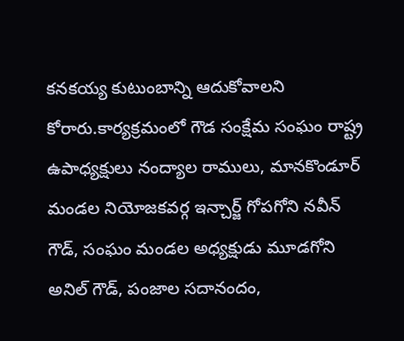కనకయ్య కుటుంబాన్ని ఆదుకోవాలని కోరారు.కార్యక్రమంలో గౌడ సంక్షేమ సంఘం రాష్ట్ర ఉపాధ్యక్షులు నంద్యాల రాములు, మానకొండూర్ మండల నియోజకవర్గ ఇన్చార్జ్ గోపగోని నవీన్ గౌడ్, సంఘం మండల అధ్యక్షుడు మూడగోని అనిల్ గౌడ్, పంజాల సదానందం,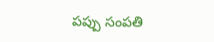పప్పు సంపతి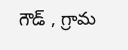గౌడ్ , గ్రామ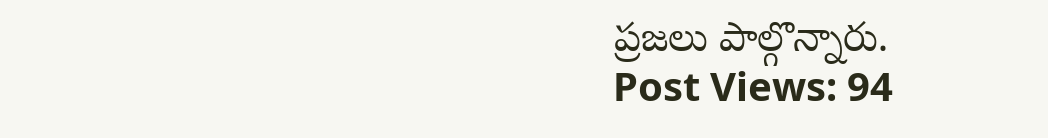ప్రజలు పాల్గొన్నారు.
Post Views: 94